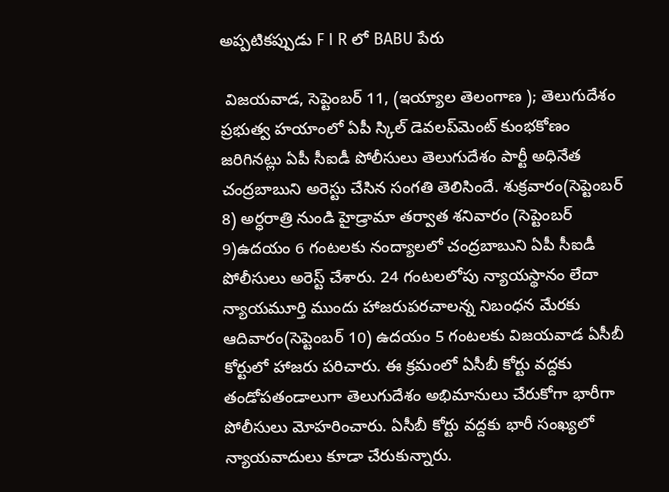అప్పటికప్పుడు F I R లో BABU పేరు

 విజయవాడ, సెప్టెంబర్‌ 11, (ఇయ్యాల తెలంగాణ ); తెలుగుదేశం ప్రభుత్వ హయాంలో ఏపీ స్కిల్‌ డెవలప్‌మెంట్‌ కుంభకోణం జరిగినట్లు ఏపీ సీఐడీ పోలీసులు తెలుగుదేశం పార్టీ అధినేత చంద్రబాబుని అరెస్టు చేసిన సంగతి తెలిసిందే. శుక్రవారం(సెప్టెంబర్‌ 8) అర్ధరాత్రి నుండి హైడ్రామా తర్వాత శనివారం (సెప్టెంబర్‌ 9)ఉదయం 6 గంటలకు నంద్యాలలో చంద్రబాబుని ఏపీ సీఐడీ పోలీసులు అరెస్ట్‌ చేశారు. 24 గంటలలోపు న్యాయస్థానం లేదా న్యాయమూర్తి ముందు హాజరుపరచాలన్న నిబంధన మేరకు ఆదివారం(సెప్టెంబర్‌ 10) ఉదయం 5 గంటలకు విజయవాడ ఏసీబీ కోర్టులో హాజరు పరిచారు. ఈ క్రమంలో ఏసీబీ కోర్టు వద్దకు తండోపతండాలుగా తెలుగుదేశం అభిమానులు చేరుకోగా భారీగా పోలీసులు మోహరించారు. ఏసీబీ కోర్టు వద్దకు భారీ సంఖ్యలో న్యాయవాదులు కూడా చేరుకున్నారు.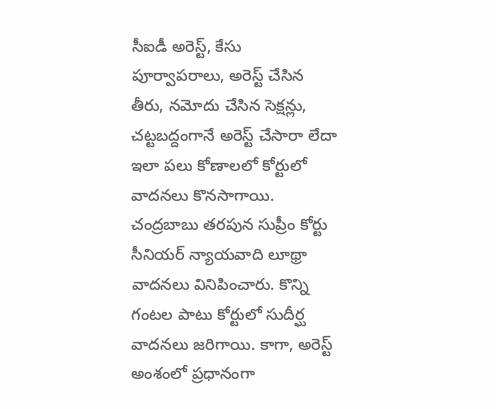సీఐడీ అరెస్ట్‌, కేసు పూర్వాపరాలు, అరెస్ట్‌ చేసిన తీరు, నమోదు చేసిన సెక్షన్లు, చట్టబద్దంగానే అరెస్ట్‌ చేసారా లేదా ఇలా పలు కోణాలలో కోర్టులో వాదనలు కొనసాగాయి. చంద్రబాబు తరపున సుప్రీం కోర్టు సీనియర్‌ న్యాయవాది లూథ్రా వాదనలు వినిపించారు. కొన్ని గంటల పాటు కోర్టులో సుదీర్ఘ వాదనలు జరిగాయి. కాగా, అరెస్ట్‌ అంశంలో ప్రధానంగా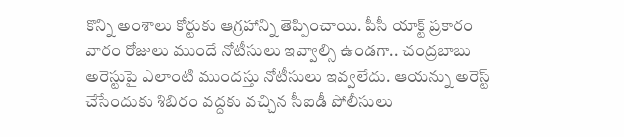కొన్ని అంశాలు కోర్టుకు ఆగ్రహాన్ని తెప్పించాయి. పీసీ యాక్ట్‌ ప్రకారం వారం రోజులు ముందే నోటీసులు ఇవ్వాల్సి ఉండగా.. చంద్రబాబు అరెస్టుపై ఎలాంటి ముందస్తు నోటీసులు ఇవ్వలేదు. ఆయన్ను అరెస్ట్‌ చేసేందుకు శిబిరం వద్దకు వచ్చిన సీఐడీ పోలీసులు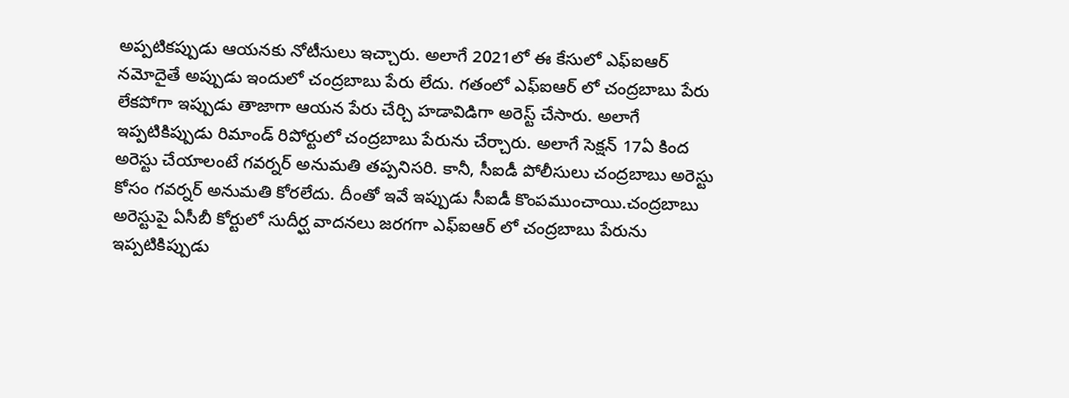అప్పటికప్పుడు ఆయనకు నోటీసులు ఇచ్చారు. అలాగే 2021లో ఈ కేసులో ఎఫ్‌ఐఆర్‌ నమోదైతే అప్పుడు ఇందులో చంద్రబాబు పేరు లేదు. గతంలో ఎఫ్‌ఐఆర్‌ లో చంద్రబాబు పేరు లేకపోగా ఇప్పుడు తాజాగా ఆయన పేరు చేర్చి హడావిడిగా అరెస్ట్‌ చేసారు. అలాగే ఇప్పటికిప్పుడు రిమాండ్‌ రిపోర్టులో చంద్రబాబు పేరును చేర్చారు. అలాగే సెక్షన్‌ 17ఏ కింద అరెస్టు చేయాలంటే గవర్నర్‌ అనుమతి తప్పనిసరి. కానీ, సీఐడీ పోలీసులు చంద్రబాబు అరెస్టు కోసం గవర్నర్‌ అనుమతి కోరలేదు. దీంతో ఇవే ఇప్పుడు సీఐడీ కొంపముంచాయి.చంద్రబాబు అరెస్టుపై ఏసీబీ కోర్టులో సుదీర్ఘ వాదనలు జరగగా ఎఫ్‌ఐఆర్‌ లో చంద్రబాబు పేరును ఇప్పటికిప్పుడు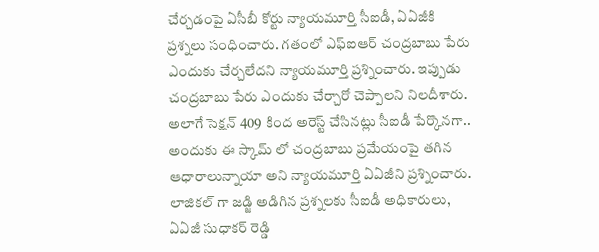చేర్చడంపై ఏసీబీ కోర్టు న్యాయమూర్తి సీఐడీ, ఏఏజీకి ప్రశ్నలు సంధించారు. గతంలో ఎఫ్‌ఐఆర్‌ చంద్రబాబు పేరు ఎందుకు చేర్చలేదని న్యాయమూర్తి ప్రశ్నించారు. ఇప్పుడు చంద్రబాబు పేరు ఎందుకు చేర్చారో చెప్పాలని నిలదీశారు. అలాగే సెక్షన్‌ 409 కింద అరెస్ట్‌ చేసినట్లు సీఐడీ పేర్కొనగా.. అందుకు ఈ స్కామ్‌ లో చంద్రబాబు ప్రమేయంపై తగిన ఆధారాలున్నాయా అని న్యాయమూర్తి ఏఏజీని ప్రశ్నించారు. లాజికల్‌ గా జడ్జి అడిగిన ప్రశ్నలకు సీఐడీ అధికారులు, ఏఏజీ సుధాకర్‌ రెడ్డి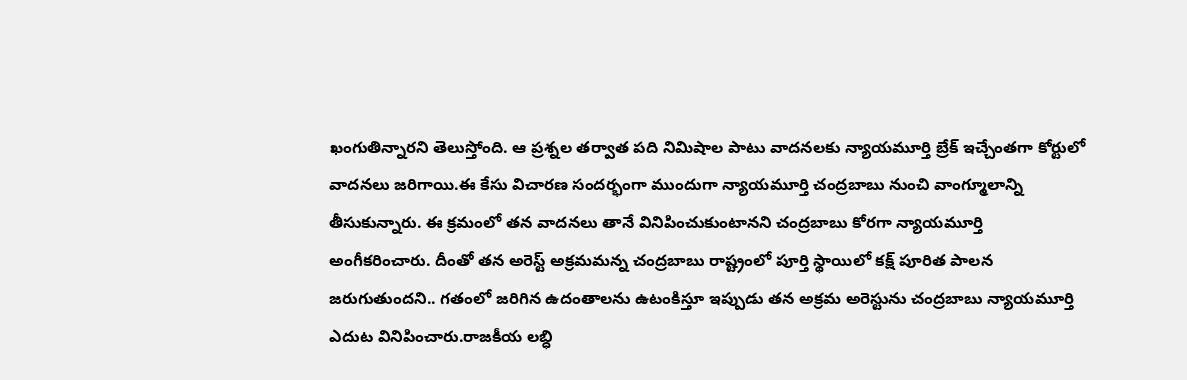ఖంగుతిన్నారని తెలుస్తోంది. ఆ ప్రశ్నల తర్వాత పది నిమిషాల పాటు వాదనలకు న్యాయమూర్తి బ్రేక్‌ ఇచ్చేంతగా కోర్టులో వాదనలు జరిగాయి.ఈ కేసు విచారణ సందర్భంగా ముందుగా న్యాయమూర్తి చంద్రబాబు నుంచి వాంగ్మూలాన్ని తీసుకున్నారు. ఈ క్రమంలో తన వాదనలు తానే వినిపించుకుంటానని చంద్రబాబు కోరగా న్యాయమూర్తి  అంగీకరించారు. దీంతో తన అరెస్ట్‌ అక్రమమన్న చంద్రబాబు రాష్ట్రంలో పూర్తి స్థాయిలో కక్ష్‌ పూరిత పాలన జరుగుతుందని.. గతంలో జరిగిన ఉదంతాలను ఉటంకిస్తూ ఇప్పుడు తన అక్రమ అరెస్టును చంద్రబాబు న్యాయమూర్తి ఎదుట వినిపించారు.రాజకీయ లబ్ధి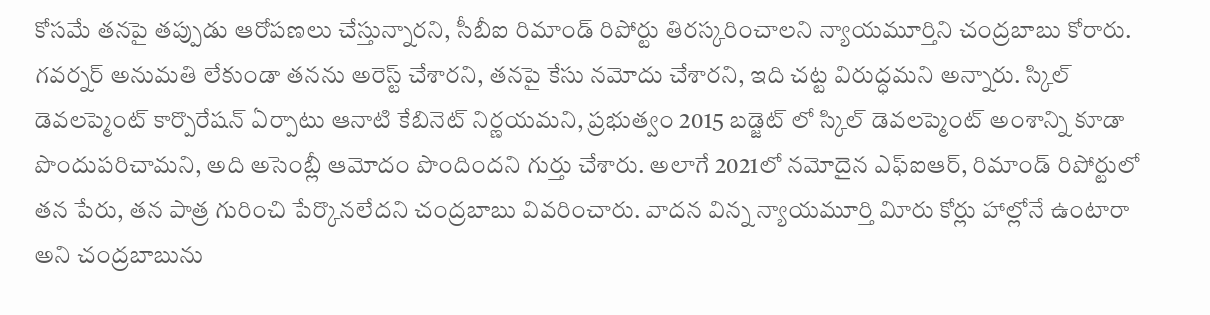కోసమే తనపై తప్పుడు ఆరోపణలు చేస్తున్నారని, సీబీఐ రిమాండ్‌ రిపోర్టు తిరస్కరించాలని న్యాయమూర్తిని చంద్రబాబు కోరారు. గవర్నర్‌ అనుమతి లేకుండా తనను అరెస్ట్‌ చేశారని, తనపై కేసు నమోదు చేశారని, ఇది చట్ట విరుద్ధమని అన్నారు. స్కిల్‌ డెవలప్మెంట్‌ కార్పొరేషన్‌ ఏర్పాటు ఆనాటి కేబినెట్‌ నిర్ణయమని, ప్రభుత్వం 2015 బడ్జెట్‌ లో స్కిల్‌ డెవలప్మెంట్‌ అంశాన్ని కూడా పొందుపరిచామని, అది అసెంబ్లీ ఆమోదం పొందిందని గుర్తు చేశారు. అలాగే 2021లో నమోదైన ఎఫ్‌ఐఆర్‌, రిమాండ్‌ రిపోర్టులో తన పేరు, తన పాత్ర గురించి పేర్కొనలేదని చంద్రబాబు వివరించారు. వాదన విన్న న్యాయమూర్తి విూరు కోర్లు హాల్లోనే ఉంటారా అని చంద్రబాబును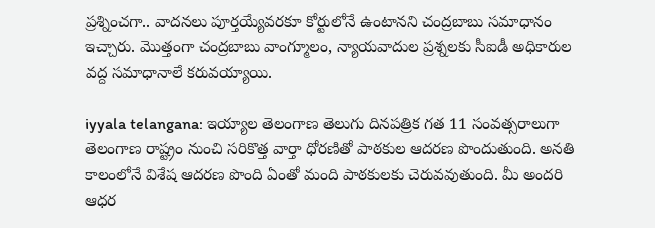ప్రశ్నించగా.. వాదనలు పూర్తయ్యేవరకూ కోర్టులోనే ఉంటానని చంద్రబాబు సమాధానం ఇచ్చారు. మొత్తంగా చంద్రబాబు వాంగ్మూలం, న్యాయవాదుల ప్రశ్నలకు సీఐడీ అధికారుల వద్ద సమాధానాలే కరువయ్యాయి.

iyyala telangana: ఇయ్యాల తెలంగాణ తెలుగు దినపత్రిక గత 11 సంవత్సరాలుగా తెలంగాణ రాష్ట్రం నుంచి సరికొత్త వార్తా ధోరణితో పాఠకుల ఆదరణ పొందుతుంది. అనతి కాలంలోనే విశేష ఆదరణ పొంది ఏంతో మంది పాఠకులకు చెరువవుతుంది. మీ అందరి ఆధర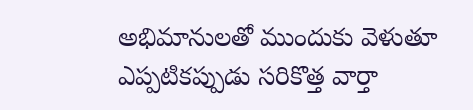అభిమానులతో ముందుకు వెళుతూ ఎప్పటికప్పుడు సరికొత్త వార్తా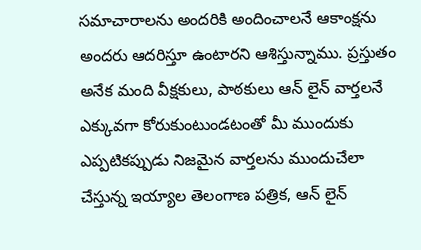సమాచారాలను అందరికి అందించాలనే ఆకాంక్షను అందరు ఆదరిస్తూ ఉంటారని ఆశిస్తున్నాము. ప్రస్తుతం అనేక మంది వీక్షకులు, పాఠకులు ఆన్ లైన్ వార్తలనే ఎక్కువగా కోరుకుంటుండటంతో మీ ముందుకు ఎప్పటికప్పుడు నిజమైన వార్తలను ముందుచేలా చేస్తున్న ఇయ్యాల తెలంగాణ పత్రిక, ఆన్ లైన్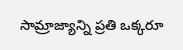సామ్రాజ్యాన్ని ప్రతి ఒక్కరూ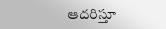ఆదరిస్తూ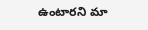ఉంటారని మా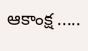ఆకాంక్ష .....